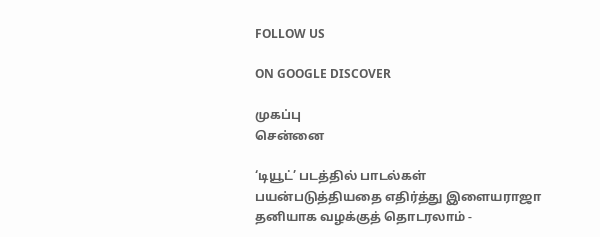FOLLOW US

ON GOOGLE DISCOVER

முகப்பு
சென்னை

‘டியூட்’ படத்தில் பாடல்கள் பயன்படுத்தியதை எதிர்த்து இளையராஜா தனியாக வழக்குத் தொடரலாம் -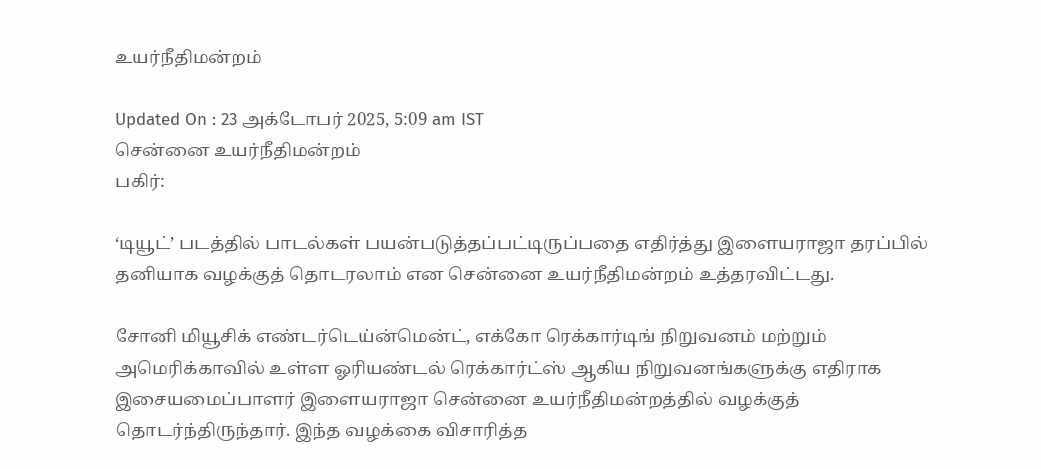உயர்நீதிமன்றம்

Updated On : 23 அக்டோபர் 2025, 5:09 am IST
சென்னை உயர்நீதிமன்றம்
பகிர்:

‘டியூட்’ படத்தில் பாடல்கள் பயன்படுத்தப்பட்டிருப்பதை எதிர்த்து இளையராஜா தரப்பில் தனியாக வழக்குத் தொடரலாம் என சென்னை உயர்நீதிமன்றம் உத்தரவிட்டது.

சோனி மியூசிக் எண்டர்டெய்ன்மென்ட், எக்கோ ரெக்கார்டிங் நிறுவனம் மற்றும் அமெரிக்காவில் உள்ள ஓரியண்டல் ரெக்கார்ட்ஸ் ஆகிய நிறுவனங்களுக்கு எதிராக இசையமைப்பாளர் இளையராஜா சென்னை உயர்நீதிமன்றத்தில் வழக்குத் தொடர்ந்திருந்தார். இந்த வழக்கை விசாரித்த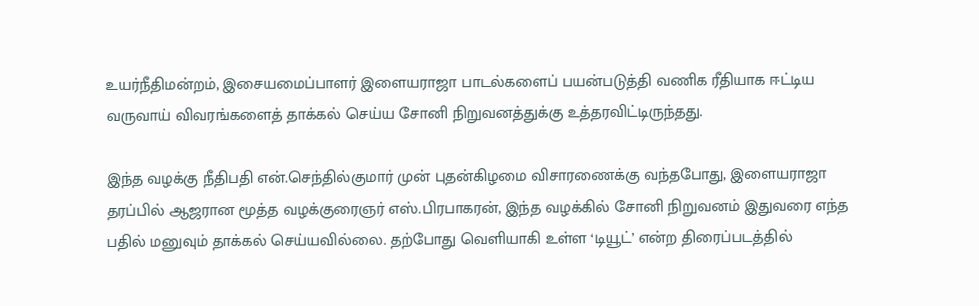உயர்நீதிமன்றம், இசையமைப்பாளர் இளையராஜா பாடல்களைப் பயன்படுத்தி வணிக ரீதியாக ஈட்டிய வருவாய் விவரங்களைத் தாக்கல் செய்ய சோனி நிறுவனத்துக்கு உத்தரவிட்டிருந்தது.

இந்த வழக்கு நீதிபதி என்.செந்தில்குமார் முன் புதன்கிழமை விசாரணைக்கு வந்தபோது, இளையராஜா தரப்பில் ஆஜரான மூத்த வழக்குரைஞர் எஸ்.பிரபாகரன், இந்த வழக்கில் சோனி நிறுவனம் இதுவரை எந்த பதில் மனுவும் தாக்கல் செய்யவில்லை. தற்போது வெளியாகி உள்ள ‘டியூட்’ என்ற திரைப்படத்தில்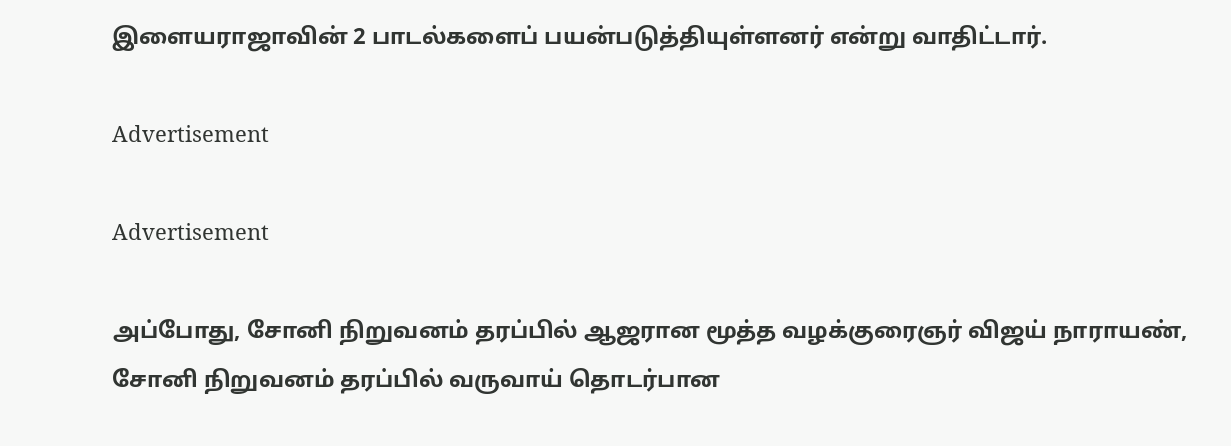இளையராஜாவின் 2 பாடல்களைப் பயன்படுத்தியுள்ளனர் என்று வாதிட்டார்.

Advertisement

Advertisement

அப்போது, சோனி நிறுவனம் தரப்பில் ஆஜரான மூத்த வழக்குரைஞர் விஜய் நாராயண், சோனி நிறுவனம் தரப்பில் வருவாய் தொடர்பான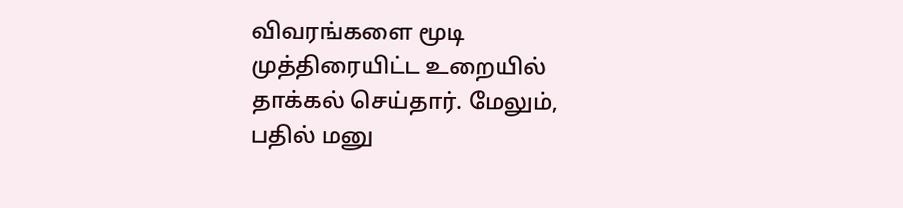விவரங்களை மூடி முத்திரையிட்ட உறையில் தாக்கல் செய்தார். மேலும், பதில் மனு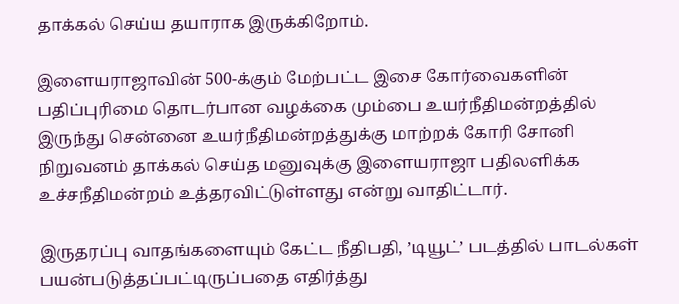தாக்கல் செய்ய தயாராக இருக்கிறோம்.

இளையராஜாவின் 500-க்கும் மேற்பட்ட இசை கோர்வைகளின் பதிப்புரிமை தொடர்பான வழக்கை மும்பை உயர்நீதிமன்றத்தில் இருந்து சென்னை உயர்நீதிமன்றத்துக்கு மாற்றக் கோரி சோனி நிறுவனம் தாக்கல் செய்த மனுவுக்கு இளையராஜா பதிலளிக்க உச்சநீதிமன்றம் உத்தரவிட்டுள்ளது என்று வாதிட்டார்.

இருதரப்பு வாதங்களையும் கேட்ட நீதிபதி, ’டியூட்’ படத்தில் பாடல்கள் பயன்படுத்தப்பட்டிருப்பதை எதிர்த்து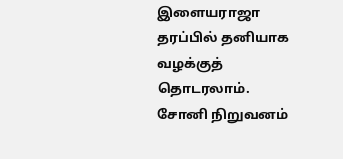இளையராஜா தரப்பில் தனியாக வழக்குத் தொடரலாம். சோனி நிறுவனம்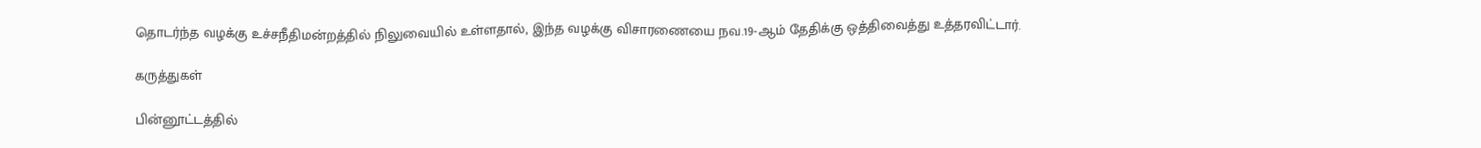தொடர்ந்த வழக்கு உச்சநீதிமன்றத்தில் நிலுவையில் உள்ளதால், இந்த வழக்கு விசாரணையை நவ.19-ஆம் தேதிக்கு ஒத்திவைத்து உத்தரவிட்டார்.

கருத்துகள்

பின்னூட்டத்தில்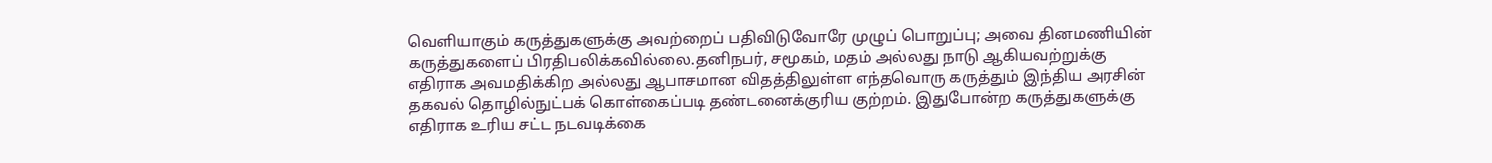வெளியாகும் கருத்துகளுக்கு அவற்றைப் பதிவிடுவோரே முழுப் பொறுப்பு; அவை தினமணியின் கருத்துகளைப் பிரதிபலிக்கவில்லை.தனிநபர், சமூகம், மதம் அல்லது நாடு ஆகியவற்றுக்கு எதிராக அவமதிக்கிற அல்லது ஆபாசமான விதத்திலுள்ள எந்தவொரு கருத்தும் இந்திய அரசின் தகவல் தொழில்நுட்பக் கொள்கைப்படி தண்டனைக்குரிய குற்றம். இதுபோன்ற கருத்துகளுக்கு எதிராக உரிய சட்ட நடவடிக்கை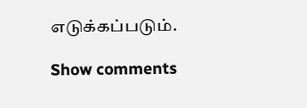எடுக்கப்படும்.

Show comments